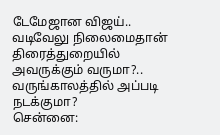டேமேஜான விஜய்.. வடிவேலு நிலைமைதான் திரைத்துறையில் அவருக்கும் வருமா?.. வருங்காலத்தில் அப்படி நடக்குமா?
சென்னை: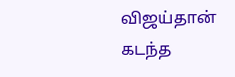விஜய்தான் கடந்த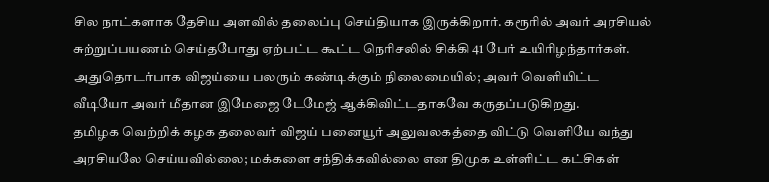சில நாட்களாக தேசிய அளவில் தலைப்பு செய்தியாக இருக்கிறார். கரூரில் அவர் அரசியல் சுற்றுப்பயணம் செய்தபோது ஏற்பட்ட கூட்ட நெரிசலில் சிக்கி 41 பேர் உயிரிழந்தார்கள். அதுதொடர்பாக விஜய்யை பலரும் கண்டிக்கும் நிலைமையில்; அவர் வெளியிட்ட வீடியோ அவர் மீதான இமேஜை டேமேஜ் ஆக்கிவிட்டதாகவே கருதப்படுகிறது.
தமிழக வெற்றிக் கழக தலைவர் விஜய் பனையூர் அலுவலகத்தை விட்டு வெளியே வந்து அரசியலே செய்யவில்லை; மக்களை சந்திக்கவில்லை என திமுக உள்ளிட்ட கட்சிகள்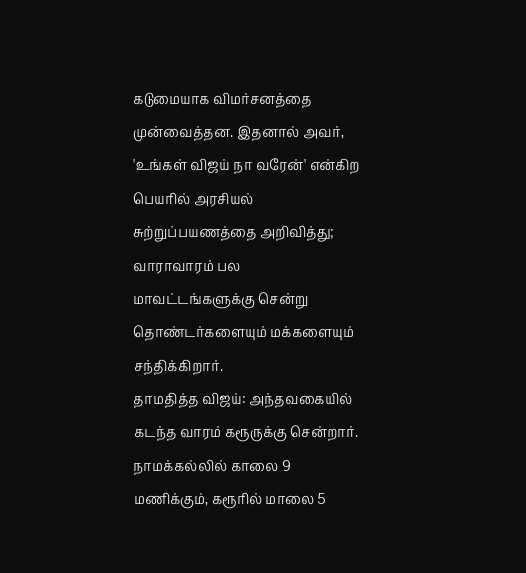கடுமையாக விமர்சனத்தை முன்வைத்தன. இதனால் அவர், 'உங்கள் விஜய் நா வரேன்' என்கிற பெயரில் அரசியல் சுற்றுப்பயணத்தை அறிவித்து; வாராவாரம் பல மாவட்டங்களுக்கு சென்று தொண்டர்களையும் மக்களையும் சந்திக்கிறார்.
தாமதித்த விஜய்: அந்தவகையில் கடந்த வாரம் கரூருக்கு சென்றார். நாமக்கல்லில் காலை 9 மணிக்கும், கரூரில் மாலை 5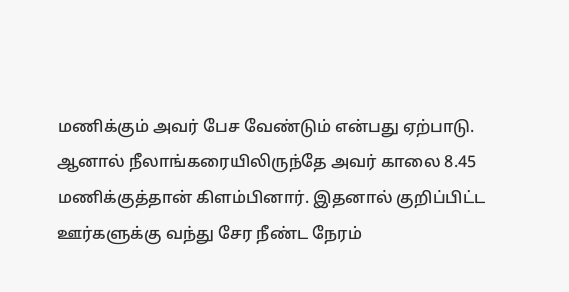மணிக்கும் அவர் பேச வேண்டும் என்பது ஏற்பாடு. ஆனால் நீலாங்கரையிலிருந்தே அவர் காலை 8.45 மணிக்குத்தான் கிளம்பினார். இதனால் குறிப்பிட்ட ஊர்களுக்கு வந்து சேர நீண்ட நேரம்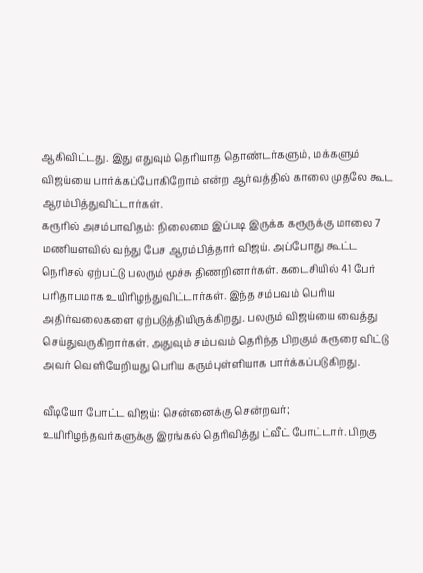ஆகிவிட்டது. இது எதுவும் தெரியாத தொண்டர்களும், மக்களும் விஜய்யை பார்க்கப்போகிறோம் என்ற ஆர்வத்தில் காலை முதலே கூட ஆரம்பித்துவிட்டார்கள்.
கரூரில் அசம்பாவிதம்: நிலைமை இப்படி இருக்க கரூருக்கு மாலை 7 மணியளவில் வந்து பேச ஆரம்பித்தார் விஜய். அப்போது கூட்ட நெரிசல் ஏற்பட்டு பலரும் மூச்சு திணறினார்கள். கடைசியில் 41 பேர் பரிதாபமாக உயிரிழந்துவிட்டார்கள். இந்த சம்பவம் பெரிய அதிர்வலைகளை ஏற்படுத்தியிருக்கிறது. பலரும் விஜய்யை வைத்து செய்துவருகிறார்கள். அதுவும் சம்பவம் தெரிந்த பிறகும் கரூரை விட்டு அவர் வெளியேறியது பெரிய கரும்புள்ளியாக பார்க்கப்படுகிறது.

வீடியோ போட்ட விஜய்: சென்னைக்கு சென்றவர்; உயிரிழந்தவர்களுக்கு இரங்கல் தெரிவித்து ட்வீட் போட்டார். பிறகு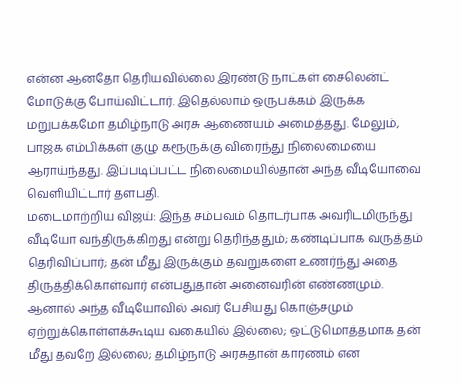என்ன ஆனதோ தெரியவில்லை இரண்டு நாட்கள் சைலென்ட் மோடுக்கு போய்விட்டார். இதெல்லாம் ஒருபக்கம் இருக்க மறுபக்கமோ தமிழ்நாடு அரசு ஆணையம் அமைத்தது. மேலும், பாஜக எம்பிக்கள் குழு கரூருக்கு விரைந்து நிலைமையை ஆராய்ந்தது. இப்படிப்பட்ட நிலைமையில்தான் அந்த வீடியோவை வெளியிட்டார் தளபதி.
மடைமாற்றிய விஜய்: இந்த சம்பவம் தொடர்பாக அவரிடமிருந்து வீடியோ வந்திருக்கிறது என்று தெரிந்ததும்; கண்டிப்பாக வருத்தம் தெரிவிப்பார்; தன் மீது இருக்கும் தவறுகளை உணர்ந்து அதை திருத்திக்கொள்வார் என்பதுதான் அனைவரின் எண்ணமும். ஆனால் அந்த வீடியோவில் அவர் பேசியது கொஞ்சமும் ஏற்றுக்கொள்ளக்கூடிய வகையில் இல்லை; ஒட்டுமொத்தமாக தன் மீது தவறே இல்லை; தமிழ்நாடு அரசுதான் காரணம் என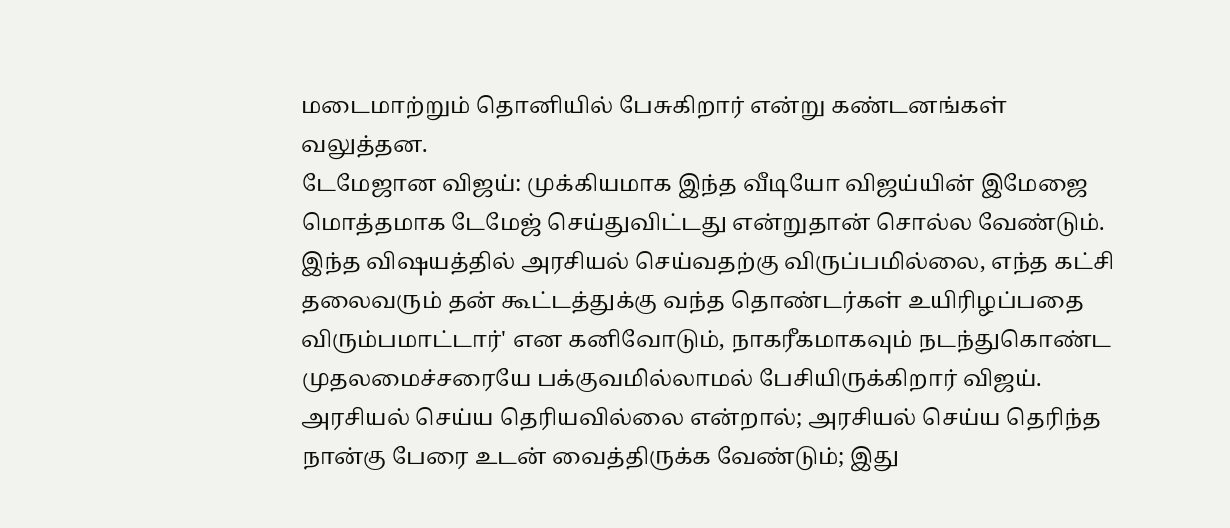மடைமாற்றும் தொனியில் பேசுகிறார் என்று கண்டனங்கள் வலுத்தன.
டேமேஜான விஜய்: முக்கியமாக இந்த வீடியோ விஜய்யின் இமேஜை மொத்தமாக டேமேஜ் செய்துவிட்டது என்றுதான் சொல்ல வேண்டும். இந்த விஷயத்தில் அரசியல் செய்வதற்கு விருப்பமில்லை, எந்த கட்சி தலைவரும் தன் கூட்டத்துக்கு வந்த தொண்டர்கள் உயிரிழப்பதை விரும்பமாட்டார்' என கனிவோடும், நாகரீகமாகவும் நடந்துகொண்ட முதலமைச்சரையே பக்குவமில்லாமல் பேசியிருக்கிறார் விஜய். அரசியல் செய்ய தெரியவில்லை என்றால்; அரசியல் செய்ய தெரிந்த நான்கு பேரை உடன் வைத்திருக்க வேண்டும்; இது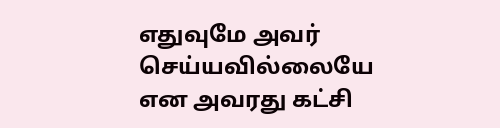எதுவுமே அவர் செய்யவில்லையே என அவரது கட்சி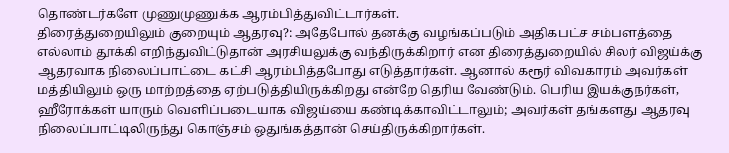தொண்டர்களே முணுமுணுக்க ஆரம்பித்துவிட்டார்கள்.
திரைத்துறையிலும் குறையும் ஆதரவு?: அதேபோல் தனக்கு வழங்கப்படும் அதிகபட்ச சம்பளத்தை எல்லாம் தூக்கி எறிந்துவிட்டுதான் அரசியலுக்கு வந்திருக்கிறார் என திரைத்துறையில் சிலர் விஜய்க்கு ஆதரவாக நிலைப்பாட்டை கட்சி ஆரம்பித்தபோது எடுத்தார்கள். ஆனால் கரூர் விவகாரம் அவர்கள் மத்தியிலும் ஒரு மாற்றத்தை ஏற்படுத்தியிருக்கிறது என்றே தெரிய வேண்டும். பெரிய இயக்குநர்கள், ஹீரோக்கள் யாரும் வெளிப்படையாக விஜய்யை கண்டிக்காவிட்டாலும்; அவர்கள் தங்களது ஆதரவு நிலைப்பாட்டிலிருந்து கொஞ்சம் ஒதுங்கத்தான் செய்திருக்கிறார்கள்.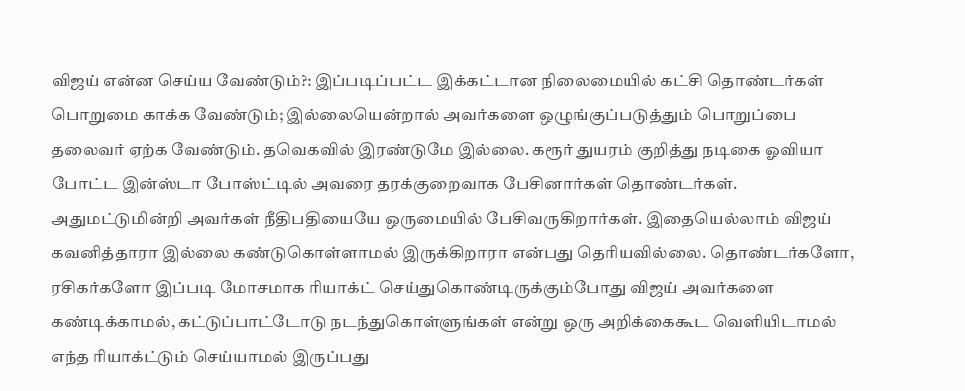விஜய் என்ன செய்ய வேண்டும்?: இப்படிப்பட்ட இக்கட்டான நிலைமையில் கட்சி தொண்டர்கள் பொறுமை காக்க வேண்டும்; இல்லையென்றால் அவர்களை ஒழுங்குப்படுத்தும் பொறுப்பை தலைவர் ஏற்க வேண்டும். தவெகவில் இரண்டுமே இல்லை. கரூர் துயரம் குறித்து நடிகை ஓவியா போட்ட இன்ஸ்டா போஸ்ட்டில் அவரை தரக்குறைவாக பேசினார்கள் தொண்டர்கள். அதுமட்டுமின்றி அவர்கள் நீதிபதியையே ஒருமையில் பேசிவருகிறார்கள். இதையெல்லாம் விஜய் கவனித்தாரா இல்லை கண்டுகொள்ளாமல் இருக்கிறாரா என்பது தெரியவில்லை. தொண்டர்களோ, ரசிகர்களோ இப்படி மோசமாக ரியாக்ட் செய்துகொண்டிருக்கும்போது விஜய் அவர்களை கண்டிக்காமல், கட்டுப்பாட்டோடு நடந்துகொள்ளுங்கள் என்று ஒரு அறிக்கைகூட வெளியிடாமல் எந்த ரியாக்ட்டும் செய்யாமல் இருப்பது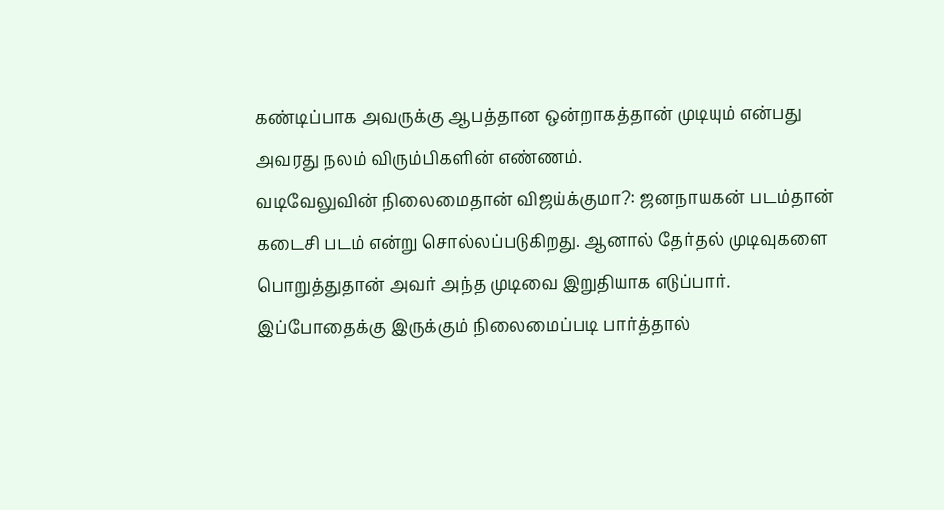கண்டிப்பாக அவருக்கு ஆபத்தான ஒன்றாகத்தான் முடியும் என்பது அவரது நலம் விரும்பிகளின் எண்ணம்.
வடிவேலுவின் நிலைமைதான் விஜய்க்குமா?: ஜனநாயகன் படம்தான் கடைசி படம் என்று சொல்லப்படுகிறது. ஆனால் தேர்தல் முடிவுகளை பொறுத்துதான் அவர் அந்த முடிவை இறுதியாக எடுப்பார். இப்போதைக்கு இருக்கும் நிலைமைப்படி பார்த்தால்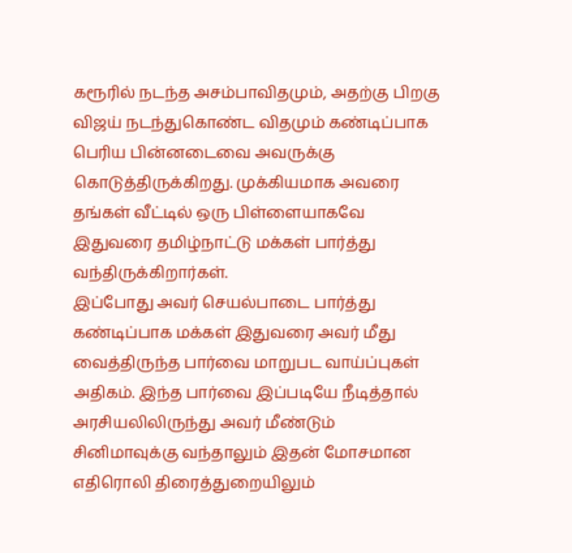கரூரில் நடந்த அசம்பாவிதமும், அதற்கு பிறகு விஜய் நடந்துகொண்ட விதமும் கண்டிப்பாக பெரிய பின்னடைவை அவருக்கு கொடுத்திருக்கிறது. முக்கியமாக அவரை தங்கள் வீட்டில் ஒரு பிள்ளையாகவே இதுவரை தமிழ்நாட்டு மக்கள் பார்த்து வந்திருக்கிறார்கள்.
இப்போது அவர் செயல்பாடை பார்த்து கண்டிப்பாக மக்கள் இதுவரை அவர் மீது வைத்திருந்த பார்வை மாறுபட வாய்ப்புகள் அதிகம். இந்த பார்வை இப்படியே நீடித்தால் அரசியலிலிருந்து அவர் மீண்டும் சினிமாவுக்கு வந்தாலும் இதன் மோசமான எதிரொலி திரைத்துறையிலும்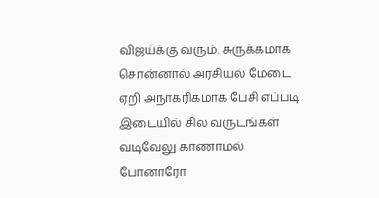விஜய்க்கு வரும். சுருக்கமாக சொன்னால் அரசியல் மேடை ஏறி அநாகரிகமாக பேசி எப்படி இடையில் சில வருடங்கள் வடிவேலு காணாமல் போனாரோ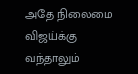அதே நிலைமை விஜய்க்கு வந்தாலும்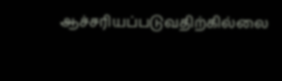ஆச்சரியப்படுவதிற்கில்லை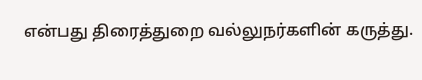என்பது திரைத்துறை வல்லுநர்களின் கருத்து.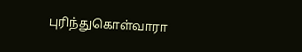புரிந்துகொள்வாரா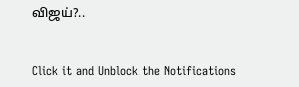விஜய்?..


Click it and Unblock the Notifications